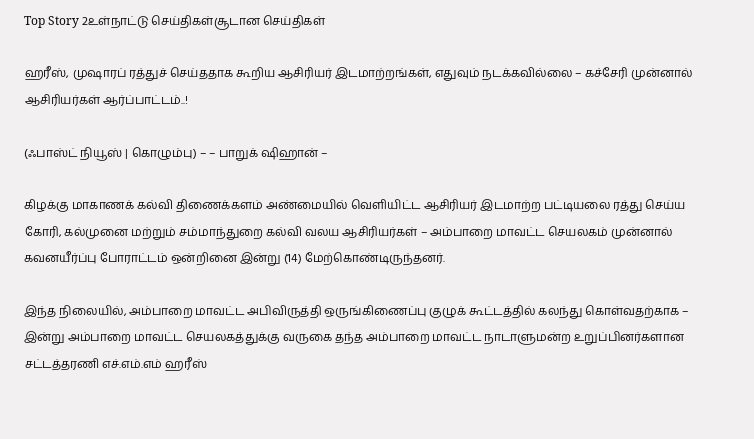Top Story 2உள்நாட்டு செய்திகள்சூடான செய்திகள்

ஹரீஸ், முஷாரப் ரத்துச் செய்ததாக கூறிய ஆசிரியர் இடமாற்றங்கள், எதுவும் நடக்கவில்லை – கச்சேரி முன்னால் ஆசிரியர்கள் ஆர்ப்பாட்டம்..!

(ஃபாஸ்ட் நியூஸ் | கொழும்பு) – – பாறுக் ஷிஹான் –

கிழக்கு மாகாணக் கல்வி திணைக்களம் அண்மையில் வெளியிட்ட ஆசிரியர் இடமாற்ற பட்டியலை ரத்து செய்ய கோரி, கல்முனை மற்றும் சம்மாந்துறை கல்வி வலய ஆசிரியர்கள் – அம்பாறை மாவட்ட செயலகம் முன்னால் கவனயீர்ப்பு போராட்டம் ஒன்றினை இன்று (14) மேற்கொண்டிருந்தனர்.

இந்த நிலையில், அம்பாறை மாவட்ட அபிவிருத்தி ஒருங்கிணைப்பு குழுக் கூட்டத்தில் கலந்து கொள்வதற்காக – இன்று அம்பாறை மாவட்ட செயலகத்துக்கு வருகை தந்த அம்பாறை மாவட்ட நாடாளுமன்ற உறுப்பினர்களான சட்டத்தரணி எச்.எம்.எம் ஹரீஸ்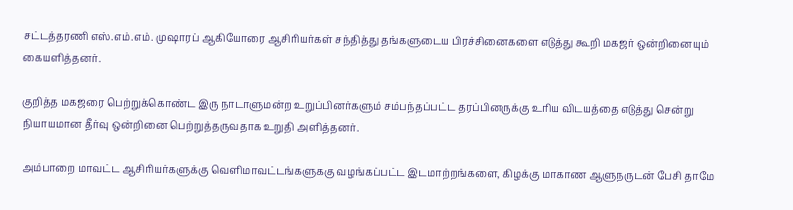சட்டத்தரணி எஸ்.எம்.எம். முஷாரப் ஆகியோரை ஆசிரியர்கள் சந்தித்து தங்களுடைய பிரச்சினைகளை எடுத்து கூறி மகஜர் ஒன்றினையும் கையளித்தனர்.

குறித்த மகஜரை பெற்றுக்கொண்ட இரு நாடாளுமன்ற உறுப்பினர்களும் சம்பந்தப்பட்ட தரப்பினருக்கு உரிய விடயத்தை எடுத்து சென்று நியாயமான தீர்வு ஒன்றினை பெற்றுத்தருவதாக உறுதி அளித்தனர்.

அம்பாறை மாவட்ட ஆசிரியர்களுக்கு வெளிமாவட்டங்களுககு வழங்கப்பட்ட இடமாற்றங்களை, கிழக்கு மாகாண ஆளுநருடன் பேசி தாமே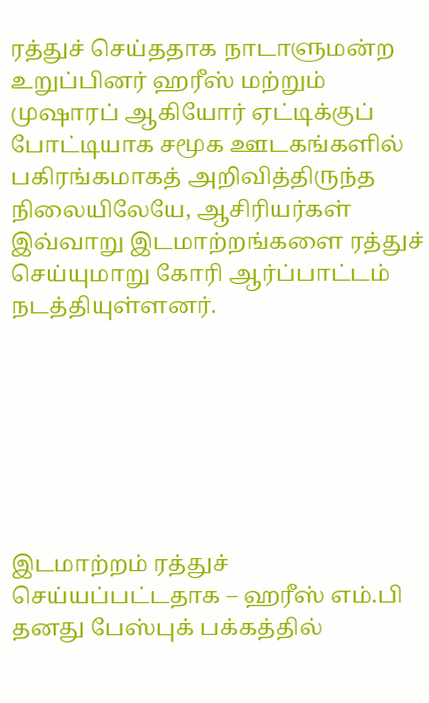ரத்துச் செய்ததாக நாடாளுமன்ற உறுப்பினர் ஹரீஸ் மற்றும் முஷாரப் ஆகியோர் ஏட்டிக்குப் போட்டியாக சமூக ஊடகங்களில் பகிரங்கமாகத் அறிவித்திருந்த நிலையிலேயே, ஆசிரியர்கள் இவ்வாறு இடமாற்றங்களை ரத்துச் செய்யுமாறு கோரி ஆர்ப்பாட்டம் நடத்தியுள்ளனர்.







இடமாற்றம் ரத்துச் செய்யப்பட்டதாக – ஹரீஸ் எம்.பி தனது பேஸ்புக் பக்கத்தில்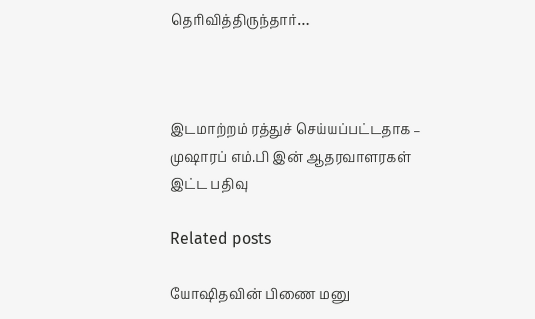தெரிவித்திருந்தார்…



இடமாற்றம் ரத்துச் செய்யப்பட்டதாக – முஷாரப் எம்.பி இன் ஆதரவாளரகள் இட்ட பதிவு

Related posts

யோஷிதவின் பிணை மனு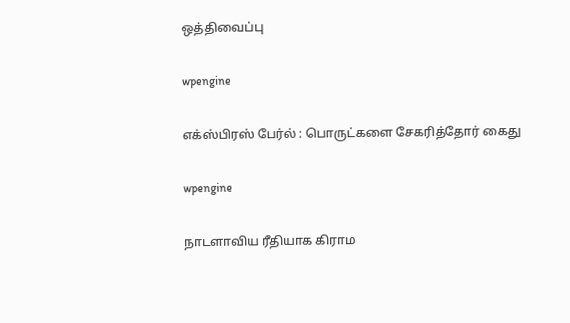ஒத்திவைப்பு

wpengine

எக்ஸ்பிரஸ் பேர்ல் : பொருட்களை சேகரித்தோர் கைது

wpengine

நாடளாவிய ரீதியாக கிராம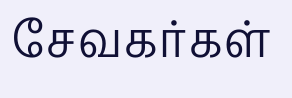சேவகர்கள்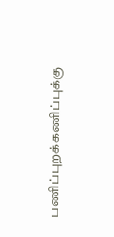பணிப்புறக்கணிப்புக்கு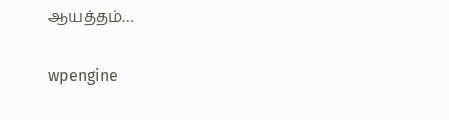ஆயத்தம்…

wpengine